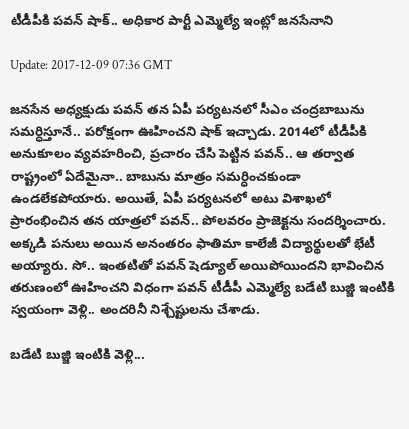టీడీపీకి ప‌వ‌న్ షాక్‌.. అధికార పార్టీ ఎమ్మెల్యే ఇంట్లో జ‌న‌సేనాని

Update: 2017-12-09 07:36 GMT

జ‌న‌సేన అధ్య‌క్షుడు ప‌వ‌న్ త‌న ఏపీ ప‌ర్య‌ట‌న‌లో సీఎం చంద్ర‌బాబును స‌మ‌ర్ధిస్తూనే.. ప‌రోక్షంగా ఊహించని షాక్ ఇచ్చాడు. 2014లో టీడీపీకి అనుకూలం వ్య‌వ‌హ‌రించి, ప్ర‌చారం చేసి పెట్టిన ప‌వ‌న్‌.. ఆ త‌ర్వాత రాష్ట్రంలో ఏదేమైనా.. బాబును మాత్రం స‌మ‌ర్ధించ‌కుండా ఉండ‌లేక‌పోయారు. అయితే, ఏపీ ప‌ర్య‌ట‌న‌లో అటు విశాఖ‌లో ప్రారంభించిన త‌న యాత్రలో ప‌వ‌న్‌.. పోల‌వ‌రం ప్రాజెక్ట‌ను సంద‌ర్శించారు. అక్క‌డి ప‌నులు అయిన అనంత‌రం ఫాతిమా కాలేజీ విద్యార్థుల‌తో భేటీ అయ్యారు. సో.. ఇంత‌టితో ప‌వ‌న్ షెడ్యూల్ అయిపోయింద‌ని భావించిన త‌రుణంలో ఊహించ‌ని విధంగా ప‌వ‌న్ టీడీపీ ఎమ్మెల్యే బ‌డేటి బుజ్జి ఇంటికి స్వ‌యంగా వెళ్లి.. అంద‌రినీ నిశ్చేష్టుల‌ను చేశాడు.

బడేటి బుజ్జి ఇంటికి వెళ్లి...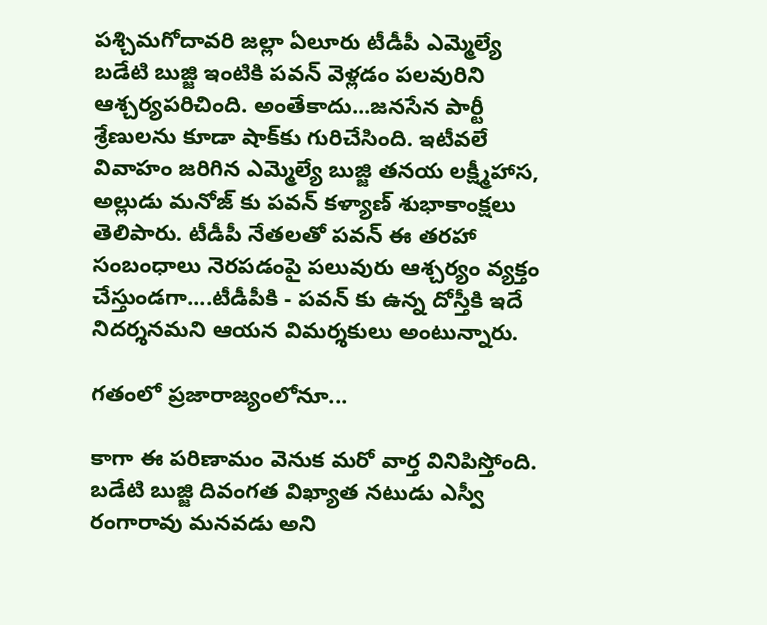ప‌శ్చిమ‌గోదావ‌రి జ‌ల్లా ఏలూరు టీడీపీ ఎమ్మెల్యే బడేటి బుజ్జి ఇంటికి ప‌వ‌న్ వెళ్ల‌డం పలవురిని ఆశ్చర్యపరిచింది. అంతేకాదు...జనసేన పార్టీ శ్రేణులను కూడా షాక్‌కు గురిచేసింది. ఇటీవలే వివాహం జరిగిన ఎమ్మెల్యే బుజ్జి తనయ లక్ష్మీహాస, అల్లుడు మనోజ్ కు పవన్ కళ్యాణ్ శుభాకాంక్షలు తెలిపారు. టీడీపీ నేతలతో పవన్ ఈ తరహా సంబంధాలు నెరపడంపై పలువురు ఆశ్చర్యం వ్యక్తం చేస్తుండగా....టీడీపీకి - పవన్ కు ఉన్న దోస్తీకి ఇదే నిదర్శనమని ఆయన విమర్శకులు అంటున్నారు.

గతంలో ప్రజారాజ్యంలోనూ...

కాగా ఈ పరిణామం వెనుక మరో వార్త వినిపిస్తోంది. బడేటి బుజ్జి దివంగత విఖ్యాత నటుడు ఎస్వీ రంగారావు మనవడు అని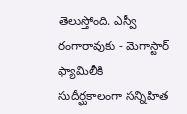తెలుస్తోంది. ఎస్వీ రంగారావుకు - మెగాస్టార్ ఫ్యామిలీకి సుదీర్ఘకాలంగా సన్నిహిత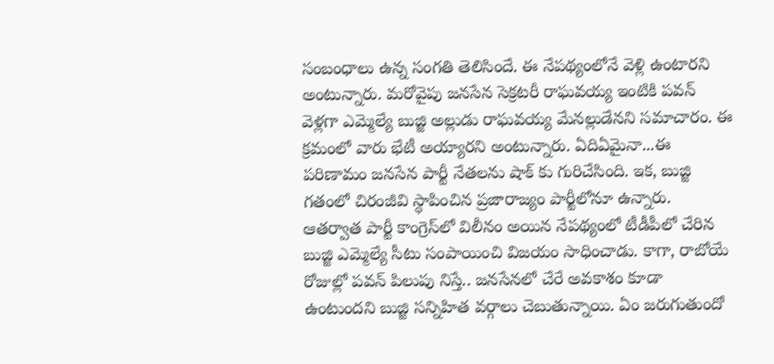సంబంధాలు ఉన్న సంగతి తెలిసిందే. ఈ నేపథ్యంలోనే వెళ్లి ఉంటారని అంటున్నారు. మరోవైపు జనసేన సెక్రటరీ రాఘవయ్య ఇంటికి పవన్ వెళ్లగా ఎమ్మెల్యే బుజ్జి అల్లుడు రాఘవయ్య మేనల్లుడేన‌ని స‌మాచారం. ఈ క్రమంలో వారు భేటీ అయ్యారని అంటున్నారు. ఏదిఏమైనా...ఈ పరిణామం జనసేన పార్టీ నేతలను షాక్ కు గురిచేసింది. ఇక‌, బుజ్జి గ‌తంలో చిరంజీవి స్థాపించిన ప్ర‌జారాజ్యం పార్టీలోనూ ఉన్నారు. ఆత‌ర్వాత పార్టీ కాంగ్రెస్‌లో విలీనం అయిన నేప‌థ్యంలో టీడీపీలో చేరిన బుజ్జి ఎమ్మెల్యే సీటు సంపాయించి విజ‌యం సాధించాడు. కాగా, రాబోయే రోజుల్లో ప‌వ‌న్ పిలుపు నిస్తే.. జ‌న‌సేన‌లో చేరే అవ‌కాశం కూడా ఉంటుంద‌ని బుజ్జి స‌న్నిహిత వ‌ర్గాలు చెబుతున్నాయి. ఏం జ‌రుగుతుందో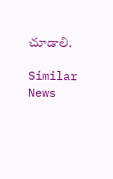చూడాలి.

Similar News